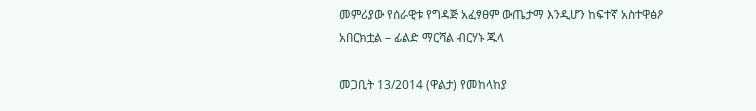መምሪያው የሰራዊቱ የግዳጅ አፈፃፀም ውጤታማ እንዲሆን ከፍተኛ አስተዋፅዖ አበርክቷል – ፊልድ ማርሻል ብርሃኑ ጁላ

መጋቢት 13/2014 (ዋልታ) የመከላከያ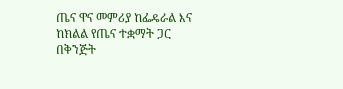ጤና ዋና መምሪያ ከፌዴራል እና ከክልል የጤና ተቋማት ጋር በቅንጅት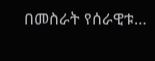በመስራት የሰራዊቱ…